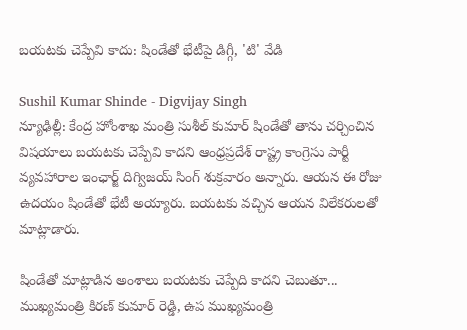బయటకు చెప్పేవి కాదు: షిండేతో భేటీపై డిగ్గీ, 'టి' వేడి

Sushil Kumar Shinde - Digvijay Singh
న్యూఢిల్లీ: కేంద్ర హోంశాఖ మంత్రి సుశీల్ కుమార్ షిండేతో తాను చర్చించిన విషయాలు బయటకు చెప్పేవి కాదని ఆంధ్రప్రదేశ్ రాష్ట్ర కాంగ్రెసు పార్టీ వ్యవహారాల ఇంఛార్జ్ దిగ్విజయ్ సింగ్ శుక్రవారం అన్నారు. ఆయన ఈ రోజు ఉదయం షిండేతో భేటీ అయ్యారు. బయటకు వచ్చిన ఆయన విలేకరులతో మాట్లాడారు.

షిండేతో మాట్లాడిన అంశాలు బయటకు చెప్పేది కాదని చెబుతూ... ముఖ్యమంత్రి కిరణ్ కుమార్ రెడ్డి, ఉప ముఖ్యమంత్రి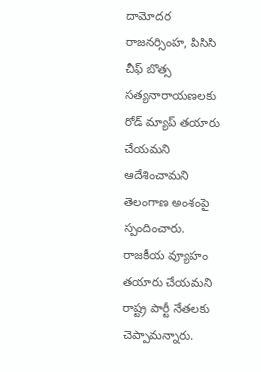దామోదర రాజనర్సింహ, పిసిసి చీఫ్ బొత్స సత్యనారాయణలకు రోడ్ మ్యాప్ తయారు చేయమని ఆదేశించామని తెలంగాణ అంశంపై స్పందించారు. రాజకీయ వ్యూహం తయారు చేయమని రాష్ట్ర పార్టీ నేతలకు చెప్పామన్నారు.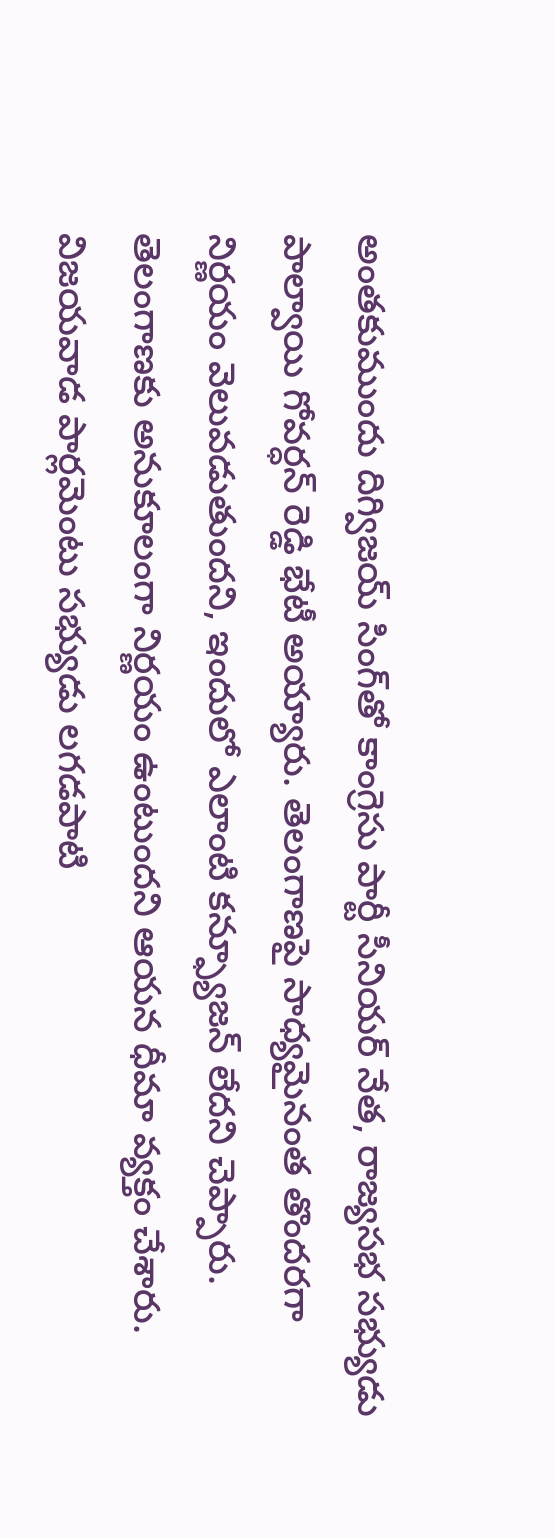అంతకుముందు దిగ్విజయ్ సింగ్‌తో కాంగ్రెసు పార్టీ సీనియర్ నేత, రాజ్యసభ సభ్యుడు పాల్వాయి గోవర్ధన్ రెడ్డి భేటీ అయ్యారు. తెలంగాణపై సాధ్యమైనంత తొందరగా నిర్ణయం వెలువడుతుందని, ఇందులో ఎలాంటి కన్ఫ్యూజన్ లేదని చెప్పారు. తెలంగాణకు అనుకూలంగా నిర్ణయం ఉంటుందని ఆయన ధీమా వ్యక్తం చేశారు. విజయవాడ పార్లమెంటు సభ్యుడు లగడపాటి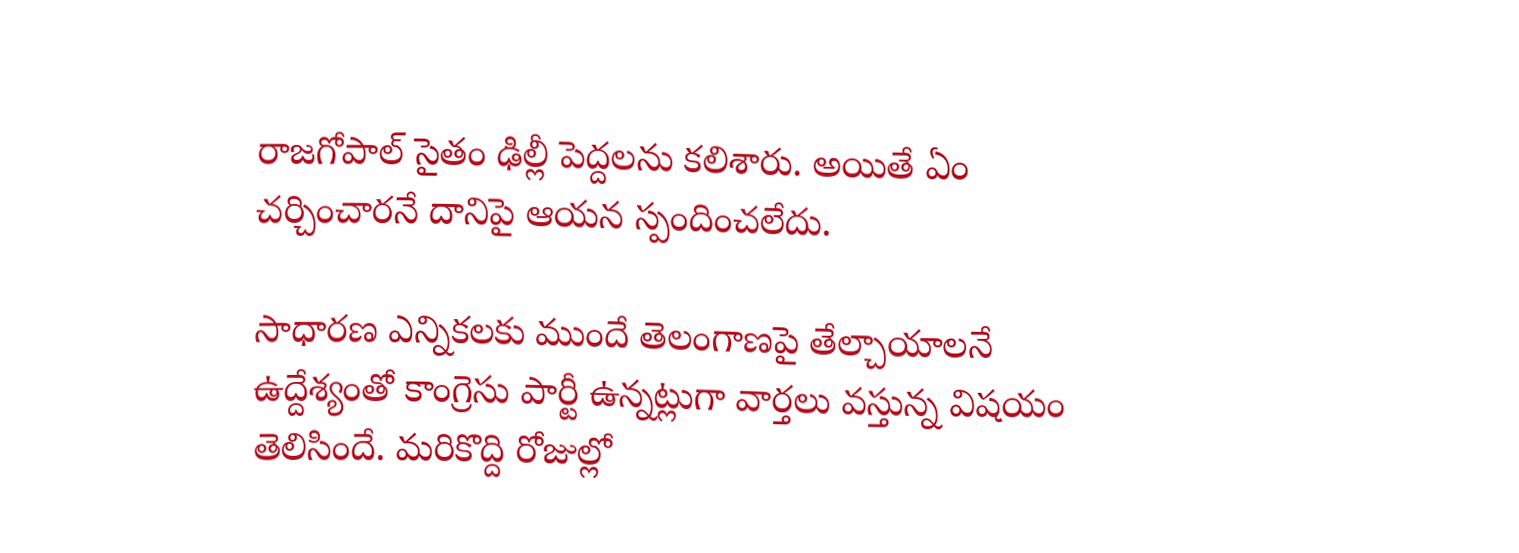రాజగోపాల్ సైతం ఢిల్లీ పెద్దలను కలిశారు. అయితే ఏం చర్చించారనే దానిపై ఆయన స్పందించలేదు.

సాధారణ ఎన్నికలకు ముందే తెలంగాణపై తేల్చాయాలనే ఉద్దేశ్యంతో కాంగ్రెసు పార్టీ ఉన్నట్లుగా వార్తలు వస్తున్న విషయం తెలిసిందే. మరికొద్ది రోజుల్లో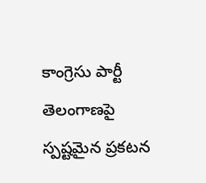కాంగ్రెసు పార్టీ తెలంగాణపై స్పష్టమైన ప్రకటన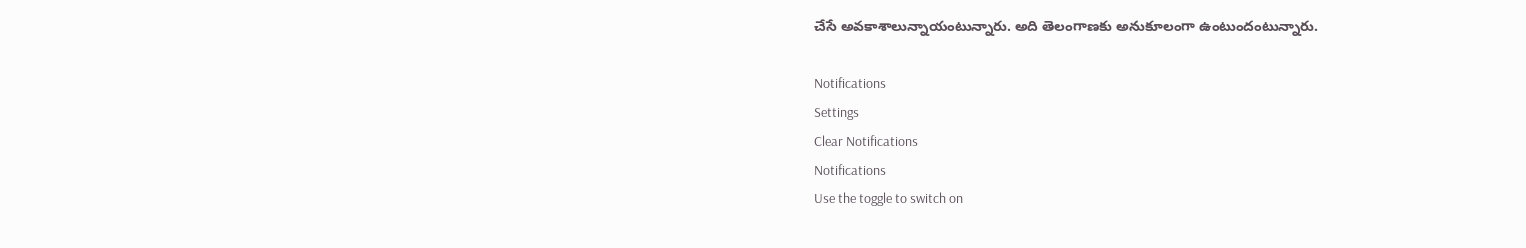చేసే అవకాశాలున్నాయంటున్నారు. అది తెలంగాణకు అనుకూలంగా ఉంటుందంటున్నారు.

Notifications
Settings
Clear Notifications
Notifications
Use the toggle to switch on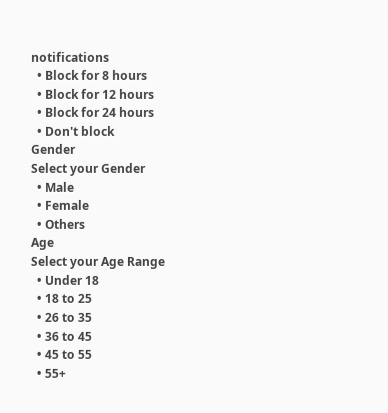notifications
  • Block for 8 hours
  • Block for 12 hours
  • Block for 24 hours
  • Don't block
Gender
Select your Gender
  • Male
  • Female
  • Others
Age
Select your Age Range
  • Under 18
  • 18 to 25
  • 26 to 35
  • 36 to 45
  • 45 to 55
  • 55+